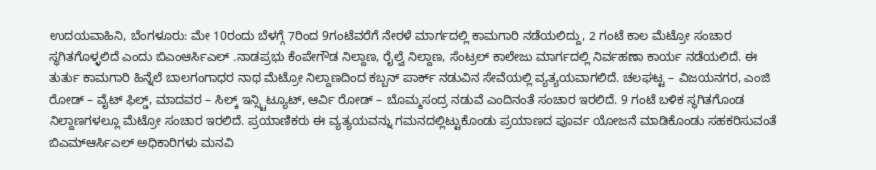ಉದಯವಾಹಿನಿ, ಬೆಂಗಳೂರು: ಮೇ 10ರಂದು ಬೆಳಗ್ಗೆ 7ರಿಂದ 9ಗಂಟೆವರೆಗೆ ನೇರಳೆ ಮಾರ್ಗದಲ್ಲಿ ಕಾಮಗಾರಿ ನಡೆಯಲಿದ್ದು, 2 ಗಂಟೆ ಕಾಲ ಮೆಟ್ರೋ ಸಂಚಾರ ಸ್ಥಗಿತಗೊಳ್ಳಲಿದೆ ಎಂದು ಬಿಎಂಆರ್ಸಿಎಲ್ .ನಾಡಪ್ರಭು ಕೆಂಪೇಗೌಡ ನಿಲ್ದಾಣ, ರೈಲ್ವೆ ನಿಲ್ದಾಣ, ಸೆಂಟ್ರಲ್ ಕಾಲೇಜು ಮಾರ್ಗದಲ್ಲಿ ನಿರ್ವಹಣಾ ಕಾರ್ಯ ನಡೆಯಲಿದೆ. ಈ ತುರ್ತು ಕಾಮಗಾರಿ ಹಿನ್ನೆಲೆ ಬಾಲಗಂಗಾಧರ ನಾಥ ಮೆಟ್ರೋ ನಿಲ್ದಾಣದಿಂದ ಕಬ್ಬನ್ ಪಾರ್ಕ್ ನಡುವಿನ ಸೇವೆಯಲ್ಲಿ ವ್ಯತ್ಯಯವಾಗಲಿದೆ. ಚಲಘಟ್ಟ – ವಿಜಯನಗರ, ಎಂಜಿ ರೋಡ್ – ವೈಟ್ ಫಿಲ್ಡ್, ಮಾದವರ – ಸಿಲ್ಕ್ ಇನ್ಸ್ಟಿಟ್ಯೂಟ್, ಆರ್ವಿ ರೋಡ್ – ಬೊಮ್ಮಸಂದ್ರ ನಡುವೆ ಎಂದಿನಂತೆ ಸಂಚಾರ ಇರಲಿದೆ. 9 ಗಂಟೆ ಬಳಿಕ ಸ್ಥಗಿತಗೊಂಡ ನಿಲ್ದಾಣಗಳಲ್ಲೂ ಮೆಟ್ರೋ ಸಂಚಾರ ಇರಲಿದೆ. ಪ್ರಯಾಣಿಕರು ಈ ವ್ಯತ್ಯಯವನ್ನು ಗಮನದಲ್ಲಿಟ್ಟುಕೊಂಡು ಪ್ರಯಾಣದ ಪೂರ್ವ ಯೋಜನೆ ಮಾಡಿಕೊಂಡು ಸಹಕರಿಸುವಂತೆ ಬಿಎಮ್ಆರ್ಸಿಎಲ್ ಅಧಿಕಾರಿಗಳು ಮನವಿ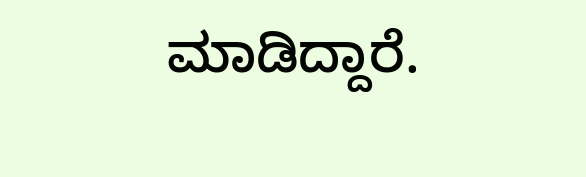ಮಾಡಿದ್ದಾರೆ.